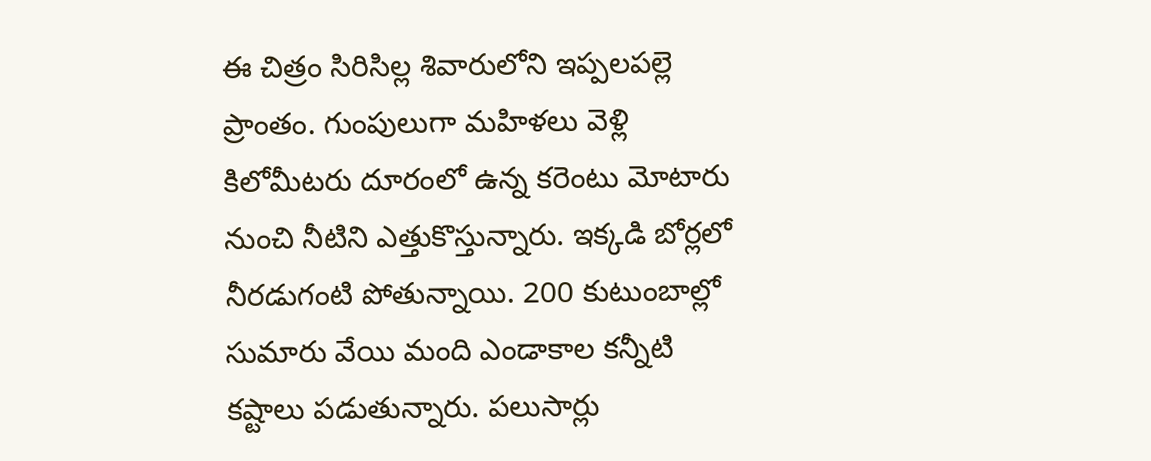ఈ చిత్రం సిరిసిల్ల శివారులోని ఇప్పలపల్లె ప్రాంతం. గుంపులుగా మహిళలు వెళ్లి కిలోమీటరు దూరంలో ఉన్న కరెంటు మోటారు నుంచి నీటిని ఎత్తుకొస్తున్నారు. ఇక్కడి బోర్లలో నీరడుగంటి పోతున్నాయి. 200 కుటుంబాల్లో సుమారు వేయి మంది ఎండాకాల కన్నీటి కష్టాలు పడుతున్నారు. పలుసార్లు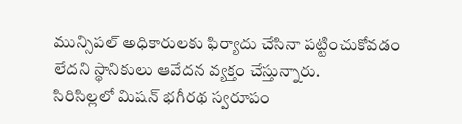మున్సిపల్ అధికారులకు ఫిర్యాదు చేసినా పట్టించుకోవడం లేదని స్థానికులు ఆవేదన వ్యక్తం చేస్తున్నారు.
సిరిసిల్లలో మిషన్ భగీరథ స్వరూపం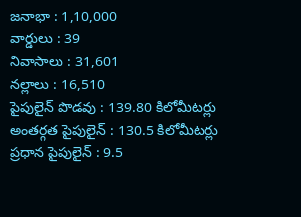జనాభా : 1,10,000
వార్డులు : 39
నివాసాలు : 31,601
నల్లాలు : 16,510
పైపులైన్ పొడవు : 139.80 కిలోమీటర్లు
అంతర్గత పైపులైన్ : 130.5 కిలోమీటర్లు
ప్రధాన పైపులైన్ : 9.5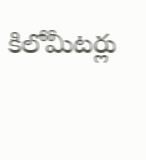కిలోమీటర్లు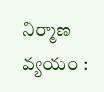నిర్మాణ వ్యయం :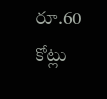రూ.60 కోట్లు